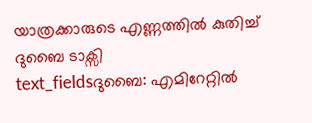യാത്രക്കാരുടെ എണ്ണത്തിൽ കുതിച്ച് ദുബൈ ടാക്സി
text_fieldsദുബൈ: എമിറേറ്റിൽ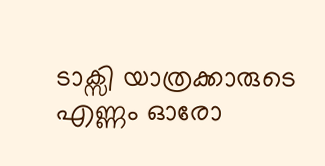ടാക്സി യാത്രക്കാരുടെ എണ്ണം ഓരോ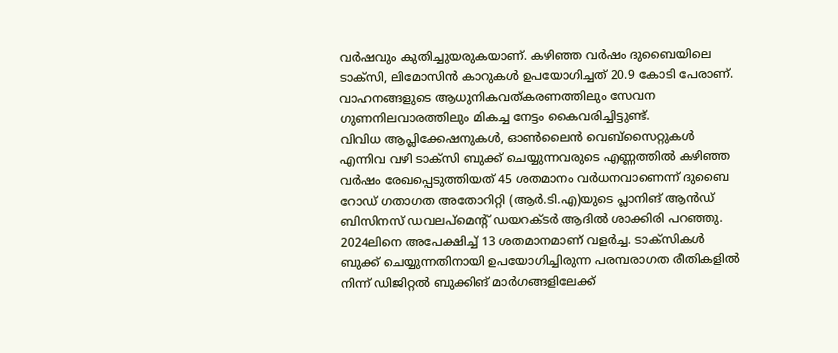വർഷവും കുതിച്ചുയരുകയാണ്. കഴിഞ്ഞ വർഷം ദുബൈയിലെ ടാക്സി, ലിമോസിൻ കാറുകൾ ഉപയോഗിച്ചത് 20.9 കോടി പേരാണ്. വാഹനങ്ങളുടെ ആധുനികവത്കരണത്തിലും സേവന ഗുണനിലവാരത്തിലും മികച്ച നേട്ടം കൈവരിച്ചിട്ടുണ്ട്.
വിവിധ ആപ്ലിക്കേഷനുകൾ, ഓൺലൈൻ വെബ്സൈറ്റുകൾ എന്നിവ വഴി ടാക്സി ബുക്ക് ചെയ്യുന്നവരുടെ എണ്ണത്തിൽ കഴിഞ്ഞ വർഷം രേഖപ്പെടുത്തിയത് 45 ശതമാനം വർധനവാണെന്ന് ദുബൈ റോഡ് ഗതാഗത അതോറിറ്റി (ആർ.ടി.എ)യുടെ പ്ലാനിങ് ആൻഡ് ബിസിനസ് ഡവലപ്മെന്റ് ഡയറക്ടർ ആദിൽ ശാക്കിരി പറഞ്ഞു. 2024ലിനെ അപേക്ഷിച്ച് 13 ശതമാനമാണ് വളർച്ച. ടാക്സികൾ ബുക്ക് ചെയ്യുന്നതിനായി ഉപയോഗിച്ചിരുന്ന പരമ്പരാഗത രീതികളിൽ നിന്ന് ഡിജിറ്റൽ ബുക്കിങ് മാർഗങ്ങളിലേക്ക്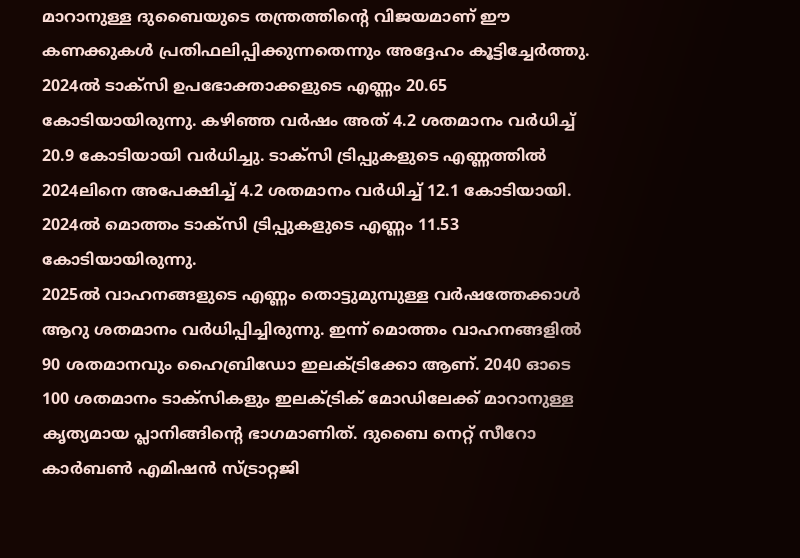മാറാനുള്ള ദുബൈയുടെ തന്ത്രത്തിന്റെ വിജയമാണ് ഈ കണക്കുകൾ പ്രതിഫലിപ്പിക്കുന്നതെന്നും അദ്ദേഹം കൂട്ടിച്ചേർത്തു. 2024ൽ ടാക്സി ഉപഭോക്താക്കളുടെ എണ്ണം 20.65 കോടിയായിരുന്നു. കഴിഞ്ഞ വർഷം അത് 4.2 ശതമാനം വർധിച്ച് 20.9 കോടിയായി വർധിച്ചു. ടാക്സി ട്രിപ്പുകളുടെ എണ്ണത്തിൽ 2024ലിനെ അപേക്ഷിച്ച് 4.2 ശതമാനം വർധിച്ച് 12.1 കോടിയായി. 2024ൽ മൊത്തം ടാക്സി ട്രിപ്പുകളുടെ എണ്ണം 11.53 കോടിയായിരുന്നു.
2025ൽ വാഹനങ്ങളുടെ എണ്ണം തൊട്ടുമുമ്പുള്ള വർഷത്തേക്കാൾ ആറു ശതമാനം വർധിപ്പിച്ചിരുന്നു. ഇന്ന് മൊത്തം വാഹനങ്ങളിൽ 90 ശതമാനവും ഹൈബ്രിഡോ ഇലക്ട്രിക്കോ ആണ്. 2040 ഓടെ 100 ശതമാനം ടാക്സികളും ഇലക്ട്രിക് മോഡിലേക്ക് മാറാനുള്ള കൃത്യമായ പ്ലാനിങ്ങിന്റെ ഭാഗമാണിത്. ദുബൈ നെറ്റ് സീറോ കാർബൺ എമിഷൻ സ്ട്രാറ്റജി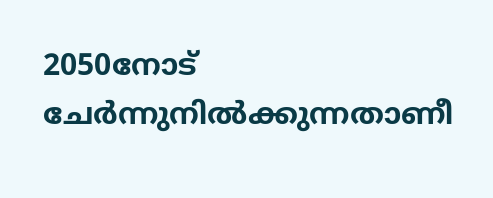2050നോട് ചേർന്നുനിൽക്കുന്നതാണീ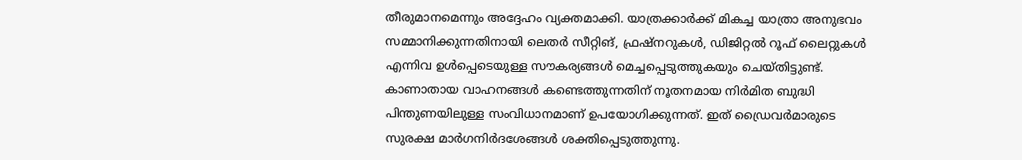തീരുമാനമെന്നും അദ്ദേഹം വ്യക്തമാക്കി. യാത്രക്കാർക്ക് മികച്ച യാത്രാ അനുഭവം സമ്മാനിക്കുന്നതിനായി ലെതർ സീറ്റിങ്, ഫ്രഷ്നറുകൾ, ഡിജിറ്റൽ റൂഫ് ലൈറ്റുകൾ എന്നിവ ഉൾപ്പെടെയുള്ള സൗകര്യങ്ങൾ മെച്ചപ്പെടുത്തുകയും ചെയ്തിട്ടുണ്ട്. കാണാതായ വാഹനങ്ങൾ കണ്ടെത്തുന്നതിന് നൂതനമായ നിർമിത ബുദ്ധി പിന്തുണയിലുള്ള സംവിധാനമാണ് ഉപയോഗിക്കുന്നത്. ഇത് ഡ്രൈവർമാരുടെ സുരക്ഷ മാർഗനിർദശേങ്ങൾ ശക്തിപ്പെടുത്തുന്നു.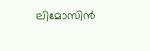ലിമോസിൻ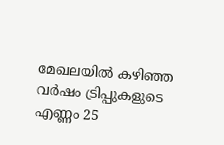മേഖലയിൽ കഴിഞ്ഞ വർഷം ട്രിപ്പുകളുടെ എണ്ണം 25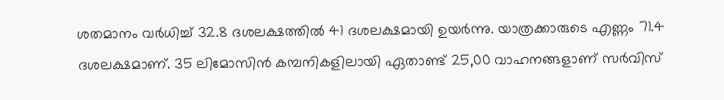ശതമാനം വർധിച്ച് 32.8 ദശലക്ഷത്തിൽ 41 ദശലക്ഷമായി ഉയർന്നു. യാത്രക്കാരുടെ എണ്ണം 71.4 ദശലക്ഷമാണ്. 35 ലിമോസിൻ കമ്പനികളിലായി ഏതാണ്ട് 25,00 വാഹനങ്ങളാണ് സർവിസ്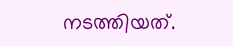നടത്തിയത്.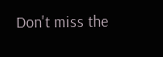Don't miss the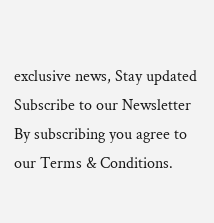exclusive news, Stay updated
Subscribe to our Newsletter
By subscribing you agree to our Terms & Conditions.